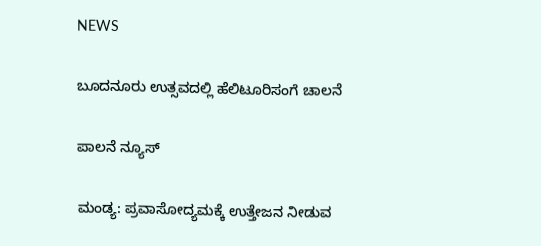NEWS

ಬೂದನೂರು ಉತ್ಸವದಲ್ಲಿ ಹೆಲಿಟೂರಿಸಂಗೆ ಚಾಲನೆ

ಪಾಲನೆ ನ್ಯೂಸ್

ಮಂಡ್ಯ: ಪ್ರವಾಸೋದ್ಯಮಕ್ಕೆ ಉತ್ತೇಜನ ನೀಡುವ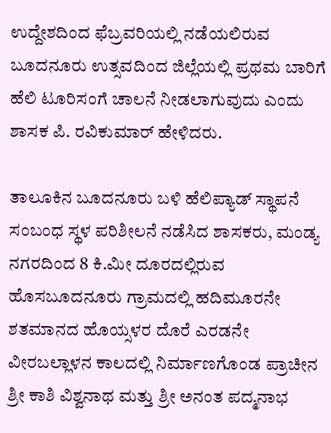ಉದ್ದೇಶದಿಂದ ಫೆಬ್ರವರಿಯಲ್ಲಿ ನಡೆಯಲಿರುವ ಬೂದನೂರು ಉತ್ಸವದಿಂದ ಜಿಲ್ಲೆಯಲ್ಲಿ ಪ್ರಥಮ ಬಾರಿಗೆ ಹೆಲಿ ಟೂರಿಸಂಗೆ ಚಾಲನೆ ನೀಡಲಾಗುವುದು ಎಂದು ಶಾಸಕ ಪಿ. ರವಿಕುಮಾರ್‌ ಹೇಳಿದರು.

ತಾಲೂಕಿನ ಬೂದನೂರು ಬಳಿ ಹೆಲಿಪ್ಯಾಡ್ ಸ್ಥಾಪನೆ ಸಂಬಂಧ ಸ್ಥಳ ಪರಿಶೀಲನೆ ನಡೆಸಿದ ಶಾಸಕರು, ಮಂಡ್ಯ ನಗರದಿಂದ 8 ಕಿ.ಮೀ ದೂರದಲ್ಲಿರುವ ಹೊಸಬೂದನೂರು ಗ್ರಾಮದಲ್ಲಿ ಹದಿಮೂರನೇ ಶತಮಾನದ ಹೊಯ್ಸಳರ ದೊರೆ ಎರಡನೇ ವೀರಬಲ್ಲಾಳನ ಕಾಲದಲ್ಲಿ ನಿರ್ಮಾಣಗೊಂಡ ಪ್ರಾಚೀನ ಶ್ರೀ ಕಾಶಿ ವಿಶ್ವನಾಥ ಮತ್ತು ಶ್ರೀ ಅನಂತ ಪದ್ಮನಾಭ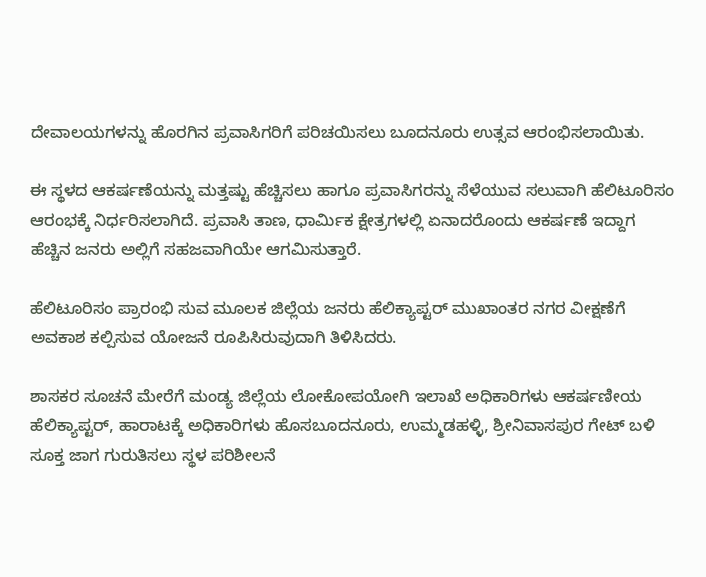ದೇವಾಲಯಗಳನ್ನು ಹೊರಗಿನ ಪ್ರವಾಸಿಗರಿಗೆ ಪರಿಚಯಿಸಲು ಬೂದನೂರು ಉತ್ಸವ ಆರಂಭಿಸಲಾಯಿತು.

ಈ ಸ್ಥಳದ ಆಕರ್ಷಣೆಯನ್ನು ಮತ್ತಷ್ಟು ಹೆಚ್ಚಿಸಲು ಹಾಗೂ ಪ್ರವಾಸಿಗರನ್ನು ಸೆಳೆಯುವ ಸಲುವಾಗಿ ಹೆಲಿಟೂರಿಸಂ ಆರಂಭಕ್ಕೆ ನಿರ್ಧರಿಸಲಾಗಿದೆ. ಪ್ರವಾಸಿ ತಾಣ, ಧಾರ್ಮಿಕ ಕ್ಷೇತ್ರಗಳಲ್ಲಿ ಏನಾದರೊಂದು ಆಕರ್ಷಣೆ ಇದ್ದಾಗ ಹೆಚ್ಚಿನ ಜನರು ಅಲ್ಲಿಗೆ ಸಹಜವಾಗಿಯೇ ಆಗಮಿಸುತ್ತಾರೆ.

ಹೆಲಿಟೂರಿಸಂ ಪ್ರಾರಂಭಿ ಸುವ ಮೂಲಕ ಜಿಲ್ಲೆಯ ಜನರು ಹೆಲಿಕ್ಯಾಪ್ಟರ್‌ ಮುಖಾಂತರ ನಗರ ವೀಕ್ಷಣೆಗೆ ಅವಕಾಶ ಕಲ್ಪಿಸುವ ಯೋಜನೆ ರೂಪಿಸಿರುವುದಾಗಿ ತಿಳಿಸಿದರು.

ಶಾಸಕರ ಸೂಚನೆ ಮೇರೆಗೆ ಮಂಡ್ಯ ಜಿಲ್ಲೆಯ ಲೋಕೋಪಯೋಗಿ ಇಲಾಖೆ ಅಧಿಕಾರಿಗಳು ಆಕರ್ಷಣೀಯ ಹೆಲಿಕ್ಯಾಪ್ಟರ್‌, ಹಾರಾಟಕ್ಕೆ ಅಧಿಕಾರಿಗಳು ಹೊಸಬೂದನೂರು, ಉಮ್ಮಡಹಳ್ಳಿ, ಶ್ರೀನಿವಾಸಪುರ ಗೇಟ್ ಬಳಿ ಸೂಕ್ತ ಜಾಗ ಗುರುತಿಸಲು ಸ್ಥಳ ಪರಿಶೀಲನೆ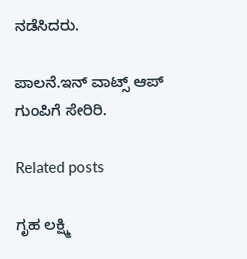ನಡೆಸಿದರು.

ಪಾಲನೆ.ಇನ್‌ ವಾಟ್ಸ್‌ ಆಪ್‌ ಗುಂಪಿಗೆ ಸೇರಿರಿ.

Related posts

ಗೃಹ ಲಕ್ಷ್ಮಿ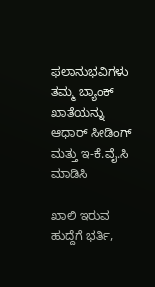ಫಲಾನುಭವಿಗಳು ತಮ್ಮ ಬ್ಯಾಂಕ್ ಖಾತೆಯನ್ನು ಆಧಾರ್ ಸೀಡಿಂಗ್ ಮತ್ತು ಇ-ಕೆ.ವೈ.ಸಿ ಮಾಡಿಸಿ

ಖಾಲಿ‌ ಇರುವ ಹುದ್ದೆಗೆ ಭರ್ತಿ,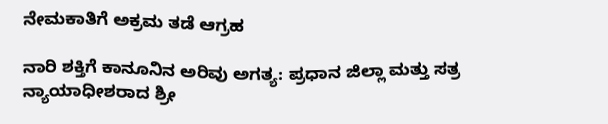ನೇಮಕಾತಿಗೆ ಅಕ್ರಮ ತಡೆ ಆಗ್ರಹ

ನಾರಿ ಶಕ್ತಿಗೆ ಕಾನೂನಿನ ಅರಿವು ಅಗತ್ಯ: ಪ್ರಧಾನ ಜಿಲ್ಲಾ ಮತ್ತು ಸತ್ರ ನ್ಯಾಯಾಧೀಶರಾದ ಶ್ರೀ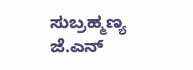ಸುಬ್ರಹ್ಮಣ್ಯ ಜೆ.ಎನ್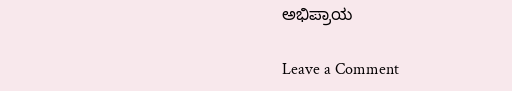ಅಭಿಪ್ರಾಯ

Leave a Comment